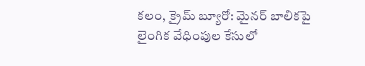కలం, క్రైమ్ బ్యూరో: మైనర్ బాలికపై లైంగిక వేధింపుల కేసులో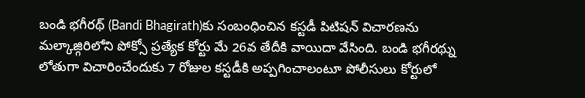బండి భగీరథ్ (Bandi Bhagirath)కు సంబంధించిన కస్టడీ పిటిషన్ విచారణను మల్కాజ్గిరిలోని పోక్సో ప్రత్యేక కోర్టు మే 26వ తేదీకి వాయిదా వేసింది. బండి భగీరథ్ను లోతుగా విచారించేందుకు 7 రోజుల కస్టడీకి అప్పగించాలంటూ పోలీసులు కోర్టులో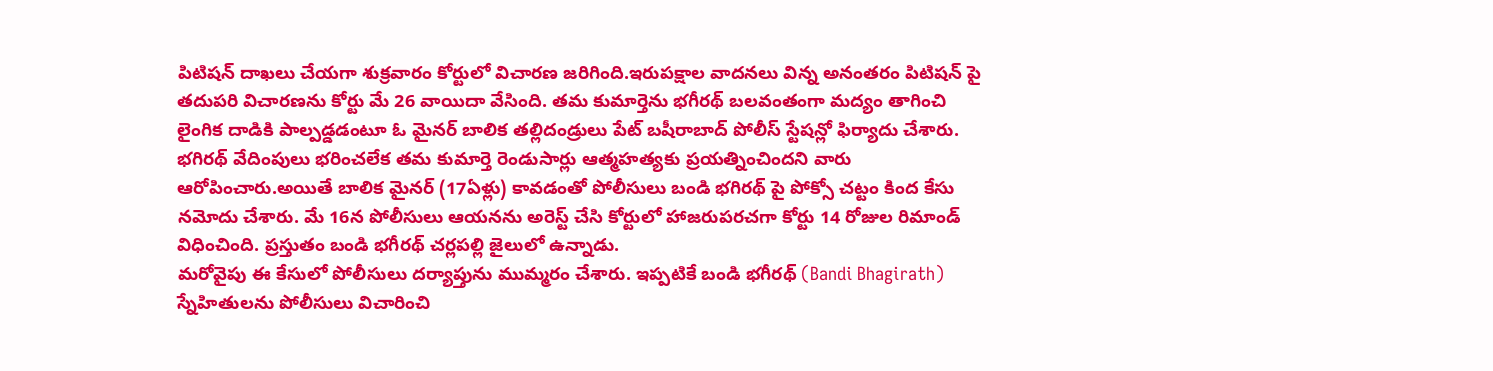పిటిషన్ దాఖలు చేయగా శుక్రవారం కోర్టులో విచారణ జరిగింది.ఇరుపక్షాల వాదనలు విన్న అనంతరం పిటిషన్ పై తదుపరి విచారణను కోర్టు మే 26 వాయిదా వేసింది. తమ కుమార్తెను భగీరథ్ బలవంతంగా మద్యం తాగించి లైంగిక దాడికి పాల్పడ్డడంటూ ఓ మైనర్ బాలిక తల్లిదండ్రులు పేట్ బషీరాబాద్ పోలీస్ స్టేషన్లో ఫిర్యాదు చేశారు.
భగిరథ్ వేదింపులు భరించలేక తమ కుమార్తె రెండుసార్లు ఆత్మహత్యకు ప్రయత్నించిందని వారు ఆరోపించారు.అయితే బాలిక మైనర్ (17ఏళ్లు) కావడంతో పోలీసులు బండి భగిరథ్ పై పోక్సో చట్టం కింద కేసు నమోదు చేశారు. మే 16న పోలీసులు ఆయనను అరెస్ట్ చేసి కోర్టులో హాజరుపరచగా కోర్టు 14 రోజుల రిమాండ్ విధించింది. ప్రస్తుతం బండి భగీరథ్ చర్లపల్లి జైలులో ఉన్నాడు.
మరోవైపు ఈ కేసులో పోలీసులు దర్యాప్తును ముమ్మరం చేశారు. ఇప్పటికే బండి భగీరథ్ (Bandi Bhagirath) స్నేహితులను పోలీసులు విచారించి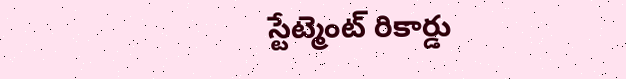స్టేట్మెంట్ రికార్డు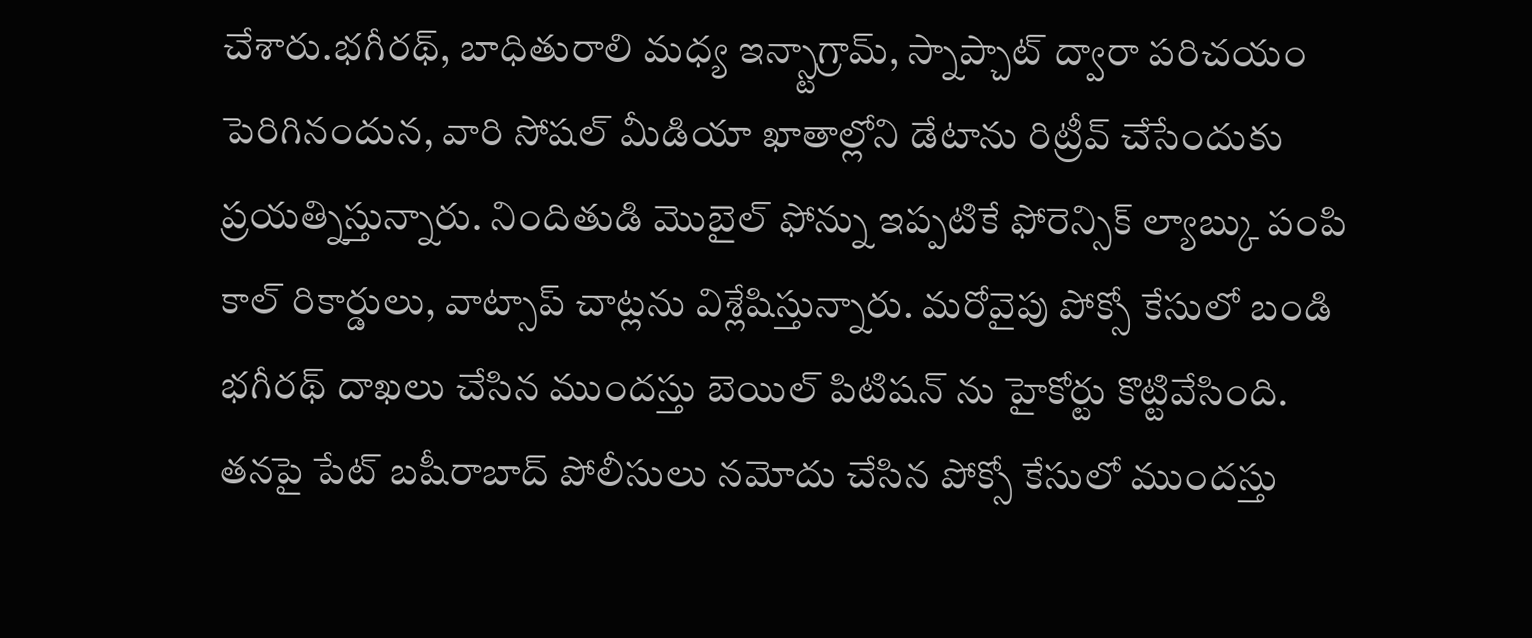చేశారు.భగీరథ్, బాధితురాలి మధ్య ఇన్స్టాగ్రామ్, స్నాప్చాట్ ద్వారా పరిచయం పెరిగినందున, వారి సోషల్ మీడియా ఖాతాల్లోని డేటాను రిట్రీవ్ చేసేందుకు ప్రయత్నిస్తున్నారు. నిందితుడి మొబైల్ ఫోన్ను ఇప్పటికే ఫోరెన్సిక్ ల్యాబ్కు పంపి కాల్ రికార్డులు, వాట్సాప్ చాట్లను విశ్లేషిస్తున్నారు. మరోవైపు పోక్సో కేసులో బండి భగీరథ్ దాఖలు చేసిన ముందస్తు బెయిల్ పిటిషన్ ను హైకోర్టు కొట్టివేసింది. తనపై పేట్ బషీరాబాద్ పోలీసులు నమోదు చేసిన పోక్సో కేసులో ముందస్తు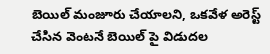బెయిల్ మంజూరు చేయాలని, ఒకవేళ అరెస్ట్ చేసిన వెంటనే బెయిల్ పై విడుదల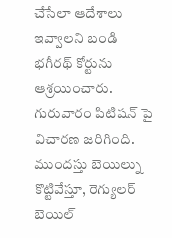చేసేలా ఆదేశాలు ఇవ్వాలని బండి భగీరథ్ కోర్టును ఆశ్రయించారు. గురువారం పిటిషన్ పై విచారణ జరిగింది. ముందస్తు బెయిల్ను కొట్టివేస్తూ, రెగ్యులర్ బెయిల్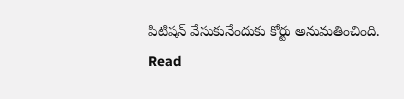పిటిషన్ వేసుకునేందుకు కోర్టు అనుమతించింది.
Read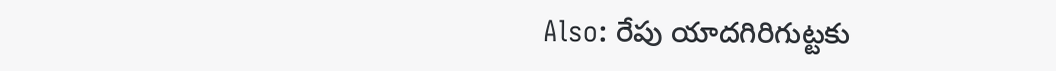Also: రేపు యాదగిరిగుట్టకు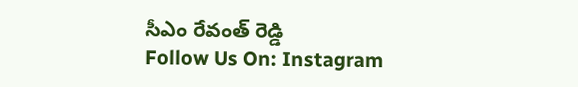సీఎం రేవంత్ రెడ్డి
Follow Us On: Instagram